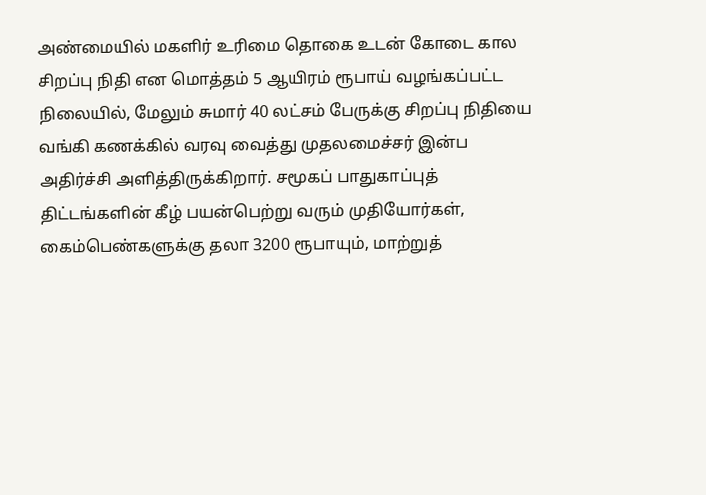அண்மையில் மகளிர் உரிமை தொகை உடன் கோடை கால சிறப்பு நிதி என மொத்தம் 5 ஆயிரம் ரூபாய் வழங்கப்பட்ட நிலையில், மேலும் சுமார் 40 லட்சம் பேருக்கு சிறப்பு நிதியை வங்கி கணக்கில் வரவு வைத்து முதலமைச்சர் இன்ப அதிர்ச்சி அளித்திருக்கிறார். சமூகப் பாதுகாப்புத் திட்டங்களின் கீழ் பயன்பெற்று வரும் முதியோர்கள், கைம்பெண்களுக்கு தலா 3200 ரூபாயும், மாற்றுத்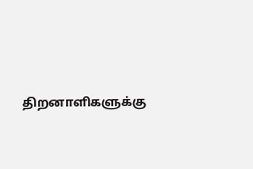திறனாளிகளுக்கு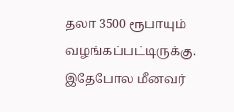தலா 3500 ரூபாயும் வழங்கப்பட்டிருக்கு. இதேபோல மீனவர்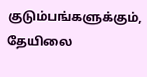குடும்பங்களுக்கும், தேயிலை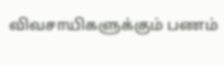விவசாயிகளுக்கும் பணம்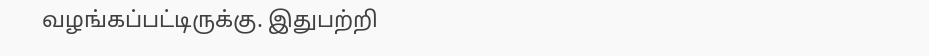வழங்கப்பட்டிருக்கு. இதுபற்றி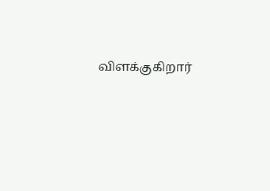விளக்குகிறார்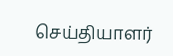செய்தியாளர்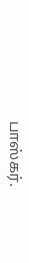பாஸ்கர்.